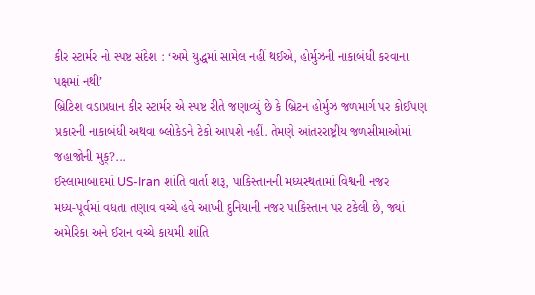કીર સ્ટાર્મર નો સ્પષ્ટ સંદેશ : ‘અમે યુદ્ધમાં સામેલ નહીં થઈએ, હોર્મુઝની નાકાબંધી કરવાના પક્ષમાં નથી’
બ્રિટિશ વડાપ્રધાન કીર સ્ટાર્મર એ સ્પષ્ટ રીતે જણાવ્યું છે કે બ્રિટન હોર્મુઝ જળમાર્ગ પર કોઈપણ પ્રકારની નાકાબંધી અથવા બ્લોકેડને ટેકો આપશે નહીં. તેમણે આંતરરાષ્ટ્રીય જળસીમાઓમાં જહાજોની મુક્?...
ઈસ્લામાબાદમાં US-Iran શાંતિ વાર્તા શરૂ, પાકિસ્તાનની મધ્યસ્થતામાં વિશ્વની નજર
મધ્ય-પૂર્વમાં વધતા તણાવ વચ્ચે હવે આખી દુનિયાની નજર પાકિસ્તાન પર ટકેલી છે, જ્યાં અમેરિકા અને ઈરાન વચ્ચે કાયમી શાંતિ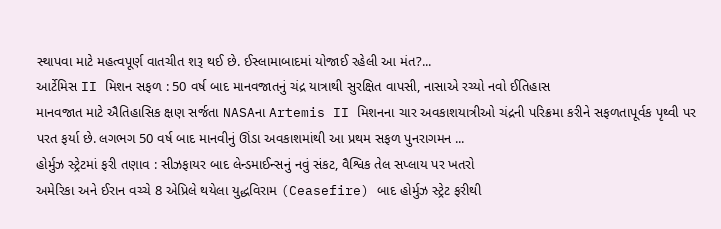સ્થાપવા માટે મહત્વપૂર્ણ વાતચીત શરૂ થઈ છે. ઈસ્લામાબાદમાં યોજાઈ રહેલી આ મંત?...
આર્ટેમિસ II મિશન સફળ : 50 વર્ષ બાદ માનવજાતનું ચંદ્ર યાત્રાથી સુરક્ષિત વાપસી, નાસાએ રચ્યો નવો ઈતિહાસ
માનવજાત માટે ઐતિહાસિક ક્ષણ સર્જતા NASAના Artemis II મિશનના ચાર અવકાશયાત્રીઓ ચંદ્રની પરિક્રમા કરીને સફળતાપૂર્વક પૃથ્વી પર પરત ફર્યા છે. લગભગ 50 વર્ષ બાદ માનવીનું ઊંડા અવકાશમાંથી આ પ્રથમ સફળ પુનરાગમન ...
હોર્મુઝ સ્ટ્રેટમાં ફરી તણાવ : સીઝફાયર બાદ લેન્ડમાઈન્સનું નવું સંકટ, વૈશ્વિક તેલ સપ્લાય પર ખતરો
અમેરિકા અને ઈરાન વચ્ચે 8 એપ્રિલે થયેલા યુદ્ધવિરામ (Ceasefire) બાદ હોર્મુઝ સ્ટ્રેટ ફરીથી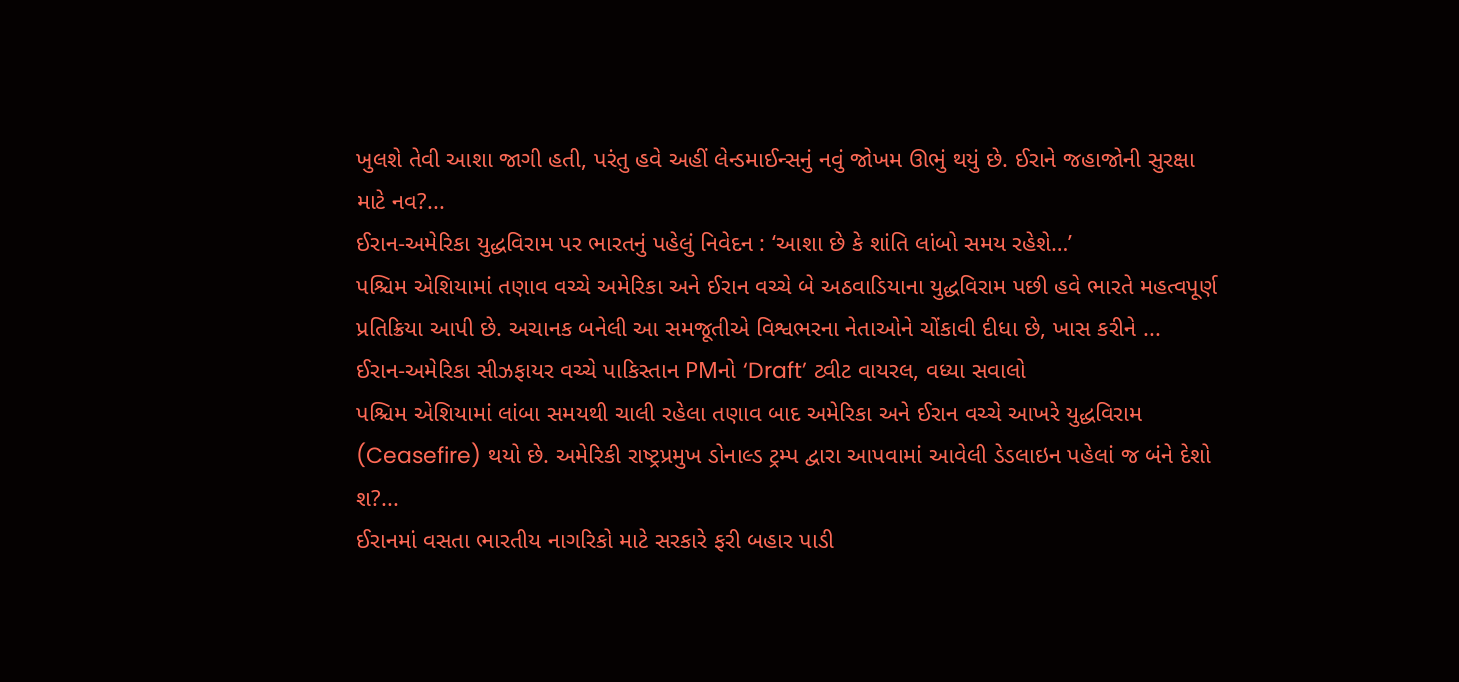ખુલશે તેવી આશા જાગી હતી, પરંતુ હવે અહીં લેન્ડમાઈન્સનું નવું જોખમ ઊભું થયું છે. ઈરાને જહાજોની સુરક્ષા માટે નવ?...
ઈરાન-અમેરિકા યુદ્ધવિરામ પર ભારતનું પહેલું નિવેદન : ‘આશા છે કે શાંતિ લાંબો સમય રહેશે…’
પશ્ચિમ એશિયામાં તણાવ વચ્ચે અમેરિકા અને ઈરાન વચ્ચે બે અઠવાડિયાના યુદ્ધવિરામ પછી હવે ભારતે મહત્વપૂર્ણ પ્રતિક્રિયા આપી છે. અચાનક બનેલી આ સમજૂતીએ વિશ્વભરના નેતાઓને ચોંકાવી દીધા છે, ખાસ કરીને ...
ઈરાન-અમેરિકા સીઝફાયર વચ્ચે પાકિસ્તાન PMનો ‘Draft’ ટ્વીટ વાયરલ, વધ્યા સવાલો
પશ્ચિમ એશિયામાં લાંબા સમયથી ચાલી રહેલા તણાવ બાદ અમેરિકા અને ઈરાન વચ્ચે આખરે યુદ્ધવિરામ (Ceasefire) થયો છે. અમેરિકી રાષ્ટ્રપ્રમુખ ડોનાલ્ડ ટ્રમ્પ દ્વારા આપવામાં આવેલી ડેડલાઇન પહેલાં જ બંને દેશો શ?...
ઈરાનમાં વસતા ભારતીય નાગરિકો માટે સરકારે ફરી બહાર પાડી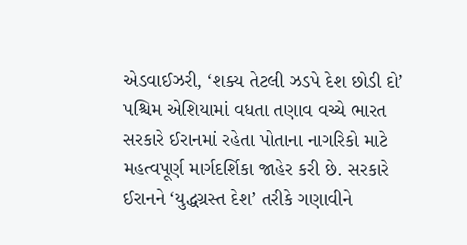એડવાઈઝરી, ‘શક્ય તેટલી ઝડપે દેશ છોડી દો’
પશ્ચિમ એશિયામાં વધતા તણાવ વચ્ચે ભારત સરકારે ઈરાનમાં રહેતા પોતાના નાગરિકો માટે મહત્વપૂર્ણ માર્ગદર્શિકા જાહેર કરી છે. સરકારે ઈરાનને ‘યુદ્ધગ્રસ્ત દેશ’ તરીકે ગણાવીને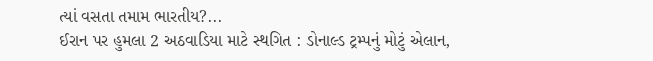ત્યાં વસતા તમામ ભારતીય?...
ઈરાન પર હુમલા 2 અઠવાડિયા માટે સ્થગિત : ડોનાલ્ડ ટ્રમ્પનું મોટું એલાન,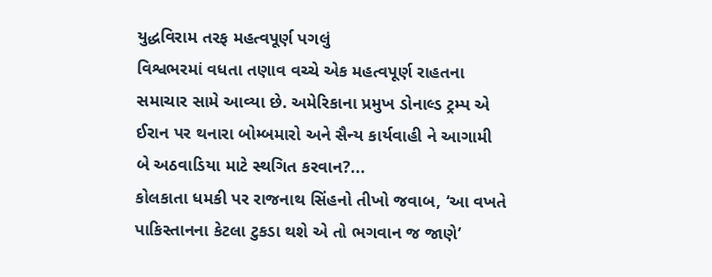યુદ્ધવિરામ તરફ મહત્વપૂર્ણ પગલું
વિશ્વભરમાં વધતા તણાવ વચ્ચે એક મહત્વપૂર્ણ રાહતના સમાચાર સામે આવ્યા છે. અમેરિકાના પ્રમુખ ડોનાલ્ડ ટ્રમ્પ એ ઈરાન પર થનારા બોમ્બમારો અને સૈન્ય કાર્યવાહી ને આગામી બે અઠવાડિયા માટે સ્થગિત કરવાન?...
કોલકાતા ધમકી પર રાજનાથ સિંહનો તીખો જવાબ, ‘આ વખતે પાકિસ્તાનના કેટલા ટુકડા થશે એ તો ભગવાન જ જાણે’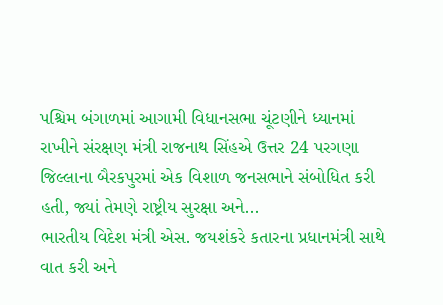પશ્ચિમ બંગાળમાં આગામી વિધાનસભા ચૂંટણીને ધ્યાનમાં રાખીને સંરક્ષણ મંત્રી રાજનાથ સિંહએ ઉત્તર 24 પરગણા જિલ્લાના બૈરકપુરમાં એક વિશાળ જનસભાને સંબોધિત કરી હતી, જ્યાં તેમણે રાષ્ટ્રીય સુરક્ષા અને...
ભારતીય વિદેશ મંત્રી એસ. જયશંકરે કતારના પ્રધાનમંત્રી સાથે વાત કરી અને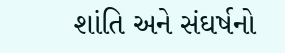શાંતિ અને સંઘર્ષનો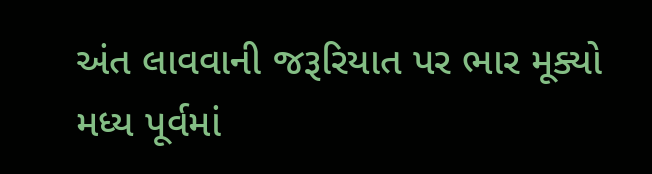અંત લાવવાની જરૂરિયાત પર ભાર મૂક્યો
મધ્ય પૂર્વમાં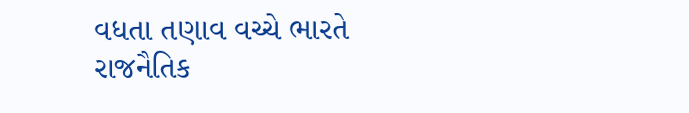વધતા તણાવ વચ્ચે ભારતે રાજનૈતિક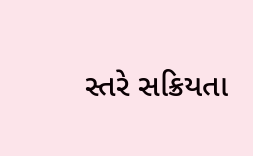સ્તરે સક્રિયતા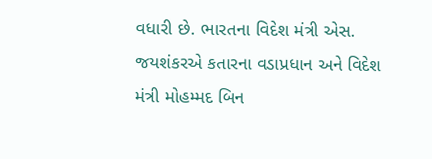વધારી છે. ભારતના વિદેશ મંત્રી એસ. જયશંકરએ કતારના વડાપ્રધાન અને વિદેશ મંત્રી મોહમ્મદ બિન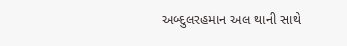અબ્દુલરહમાન અલ થાની સાથે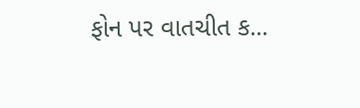ફોન પર વાતચીત ક...